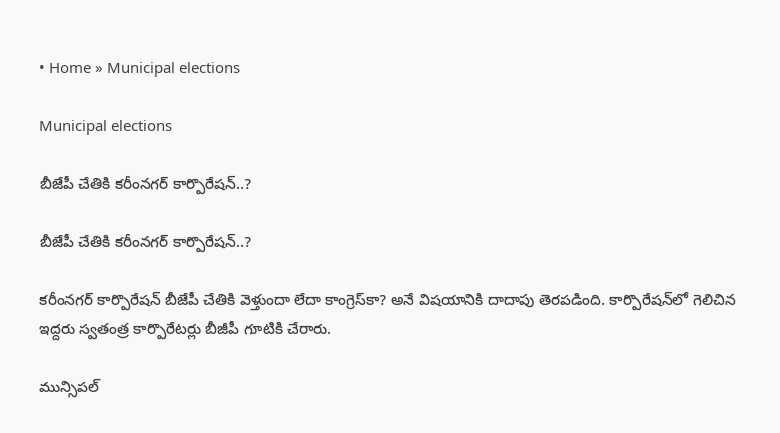• Home » Municipal elections

Municipal elections

బీజేపీ చేతికి కరీంనగర్ కార్పొరేషన్..?

బీజేపీ చేతికి కరీంనగర్ కార్పొరేషన్..?

కరీంనగర్ కార్పొరేషన్ బీజేపీ చేతికి వెళ్తుందా లేదా కాంగ్రెస్‌కా? అనే విషయానికి దాదాపు తెరపడింది. కార్పొరేషన్‌లో గెలిచిన ఇద్దరు స్వతంత్ర కార్పొరేటర్లు బీజీపీ గూటికి చేరారు.

మున్సిపల్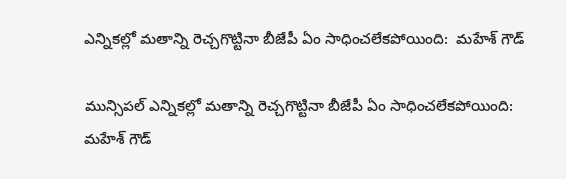ఎన్నికల్లో మతాన్ని రెచ్చగొట్టినా బీజేపీ ఏం సాధించలేకపోయింది:  మహేశ్‌ గౌడ్

మున్సిపల్ ఎన్నికల్లో మతాన్ని రెచ్చగొట్టినా బీజేపీ ఏం సాధించలేకపోయింది: మహేశ్‌ గౌడ్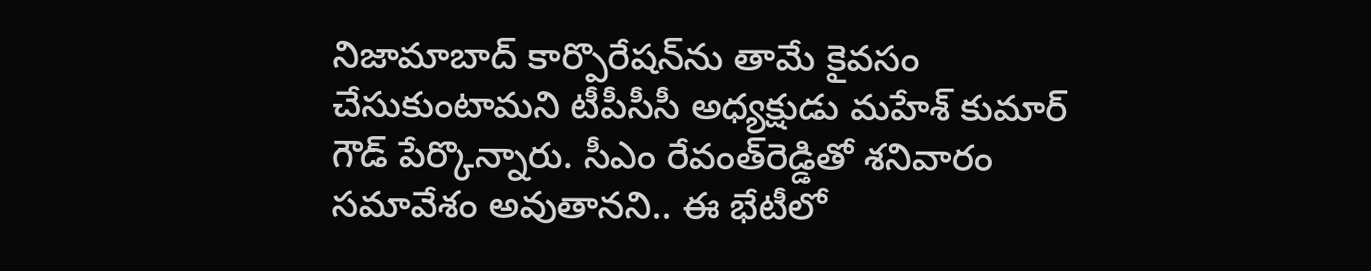నిజామాబాద్ కార్పొరేషన్‌ను తామే కైవసం చేసుకుంటామని టీపీసీసీ అధ్యక్షుడు మహేశ్ కుమార్ గౌడ్ పేర్కొన్నారు. సీఎం రేవంత్‌రెడ్డితో శనివారం సమావేశం అవుతానని.. ఈ భేటీలో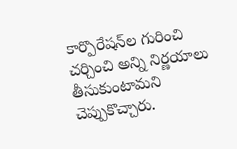కార్పొరేషన్‌ల గురించి చర్చించి అన్ని నిర్ణయాలు తీసుకుంటామని చెప్పుకొచ్చారు.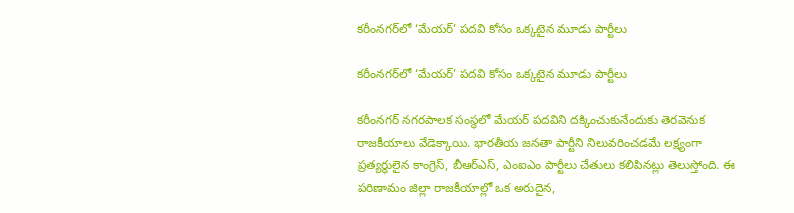కరీంనగర్‌లో ‘మేయర్’ పదవి కోసం ఒక్కటైన మూడు పార్టీలు

కరీంనగర్‌లో ‘మేయర్’ పదవి కోసం ఒక్కటైన మూడు పార్టీలు

కరీంనగర్ నగరపాలక సంస్థలో మేయర్ పదవిని దక్కించుకునేందుకు తెరవెనుక రాజకీయాలు వేడెక్కాయి. భారతీయ జనతా పార్టీని నిలువరించడమే లక్ష్యంగా ప్రత్యర్థులైన కాంగ్రెస్, బీఆర్ఎస్, ఎంఐఎం పార్టీలు చేతులు కలిపినట్లు తెలుస్తోంది. ఈ పరిణామం జిల్లా రాజకీయాల్లో ఒక అరుదైన,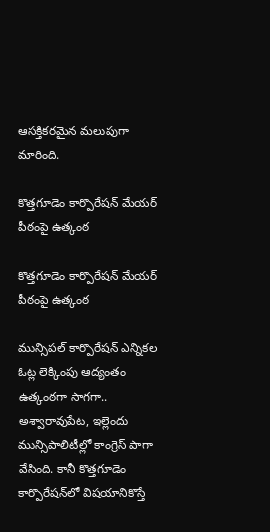ఆసక్తికరమైన మలుపుగా మారింది.

కొత్తగూడెం కార్పొరేషన్‌ మేయర్‌ పీఠంపై ఉత్కంఠ

కొత్తగూడెం కార్పొరేషన్‌ మేయర్‌ పీఠంపై ఉత్కంఠ

మున్సిపల్‌ కార్పొరేషన్‌ ఎన్నికల ఓట్ల లెక్కింపు ఆద్యంతం ఉత్కంఠగా సాగగా.. అశ్వారావుపేట, ఇల్లెందు మున్సిపాలిటీల్లో కాంగ్రెస్‌ పాగా వేసింది. కానీ కొత్తగూడెం కార్పొరేషన్‌లో విషయానికొస్తే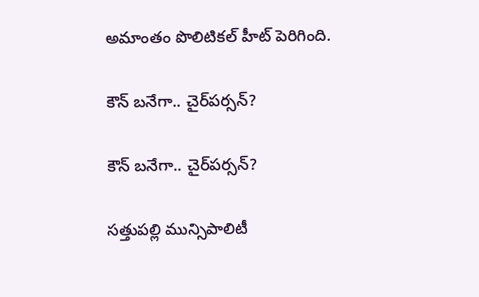అమాంతం పొలిటికల్‌ హీట్‌ పెరిగింది.

కౌన్ బనేగా.. చైర్‌పర్సన్?

కౌన్ బనేగా.. చైర్‌పర్సన్?

సత్తుపల్లి మున్సిపాలిటీ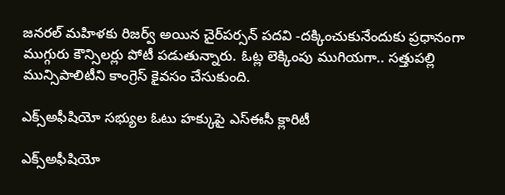జనరల్ మహిళకు రిజర్వ్ అయిన చైర్‌పర్సన్ పదవి -దక్కించుకునేందుకు ప్రధానంగా ముగ్గురు కౌన్సిలర్లు పోటీ పడుతున్నారు. ఓట్ల లెక్కింపు ముగియగా.. సత్తుపల్లి మున్సిపాలిటీని కాంగ్రెస్ కైవసం చేసుకుంది.

ఎక్స్‌అఫీషియో సభ్యుల ఓటు హక్కుపై ఎస్‌ఈసీ క్లారిటీ

ఎక్స్‌అఫీషియో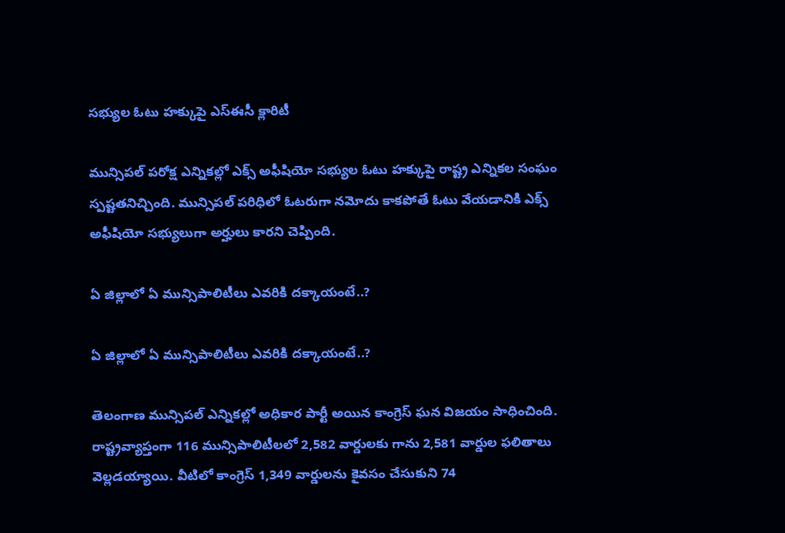సభ్యుల ఓటు హక్కుపై ఎస్‌ఈసీ క్లారిటీ

మున్సిపల్ పరోక్ష ఎన్నికల్లో ఎక్స్ అఫీషియో సభ్యుల ఓటు హక్కుపై రాష్ట్ర ఎన్నికల సంఘం స్పష్టతనిచ్చింది. మున్సిపల్ పరిధిలో ఓటరుగా నమోదు కాకపోతే ఓటు వేయడానికి ఎక్స్ అఫీషియో సభ్యులుగా అర్హులు కారని చెప్పింది.

ఏ జిల్లాలో ఏ మున్సిపాలిటీలు ఎవరికి దక్కాయంటే..?

ఏ జిల్లాలో ఏ మున్సిపాలిటీలు ఎవరికి దక్కాయంటే..?

తెలంగాణ మున్సిపల్ ఎన్నికల్లో అధికార పార్టీ అయిన కాంగ్రెస్ ఘన విజయం సాధించింది. రాష్ట్రవ్యాప్తంగా 116 మున్సిపాలిటీలలో 2,582 వార్డులకు గాను 2,581 వార్డుల ఫలితాలు వెల్లడయ్యాయి. వీటిలో కాంగ్రెస్ 1,349 వార్డులను కైవసం చేసుకుని 74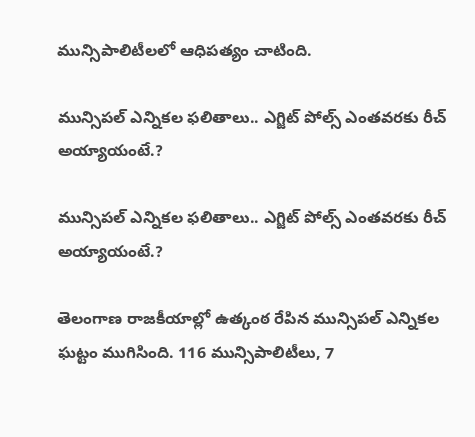మున్సిపాలిటీలలో ఆధిపత్యం చాటింది.

మున్సిపల్ ఎన్నికల ఫలితాలు.. ఎగ్జిట్ పోల్స్ ఎంతవరకు రీచ్ అయ్యాయంటే.?

మున్సిపల్ ఎన్నికల ఫలితాలు.. ఎగ్జిట్ పోల్స్ ఎంతవరకు రీచ్ అయ్యాయంటే.?

తెలంగాణ రాజకీయాల్లో ఉత్కంఠ రేపిన మున్సిపల్ ఎన్నికల ఘట్టం ముగిసింది. 116 మున్సిపాలిటీలు, 7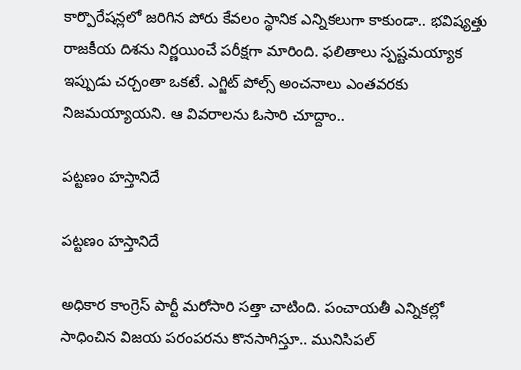కార్పొరేషన్లలో జరిగిన పోరు కేవలం స్థానిక ఎన్నికలుగా కాకుండా.. భవిష్యత్తు రాజకీయ దిశను నిర్ణయించే పరీక్షగా మారింది. ఫలితాలు స్పష్టమయ్యాక ఇప్పుడు చర్చంతా ఒకటే. ఎగ్జిట్ పోల్స్ అంచనాలు ఎంతవరకు నిజమయ్యాయని. ఆ వివరాలను ఓసారి చూద్దాం..

పట్టణం హస్తానిదే

పట్టణం హస్తానిదే

అధికార కాంగ్రెస్‌ పార్టీ మరోసారి సత్తా చాటింది. పంచాయతీ ఎన్నికల్లో సాధించిన విజయ పరంపరను కొనసాగిస్తూ.. మునిసిపల్‌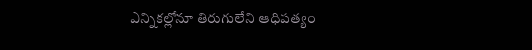ఎన్నికల్లోనూ తిరుగులేని ఆధిపత్యం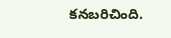కనబరిచింది.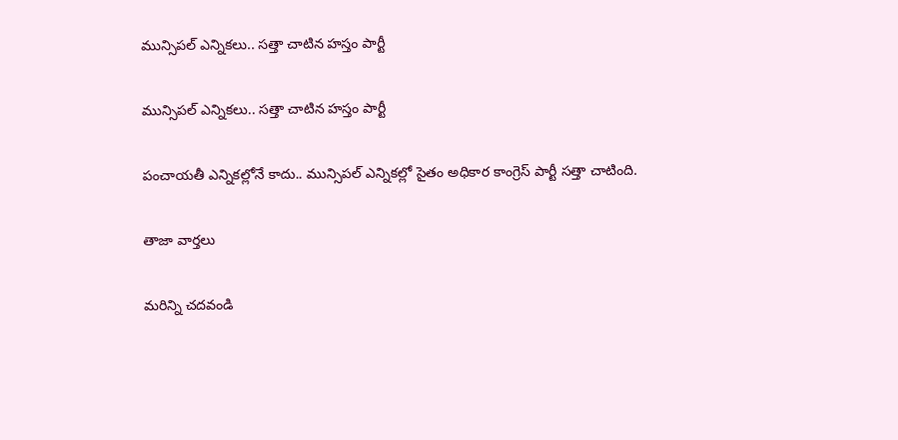మున్సిపల్ ఎన్నికలు.. సత్తా చాటిన హస్తం పార్టీ

మున్సిపల్ ఎన్నికలు.. సత్తా చాటిన హస్తం పార్టీ

పంచాయతీ ఎన్నికల్లోనే కాదు.. మున్సిపల్ ఎన్నికల్లో సైతం అధికార కాంగ్రెస్ పార్టీ సత్తా చాటింది.

తాజా వార్తలు

మరిన్ని చదవండి